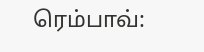ரெம்பாவ்: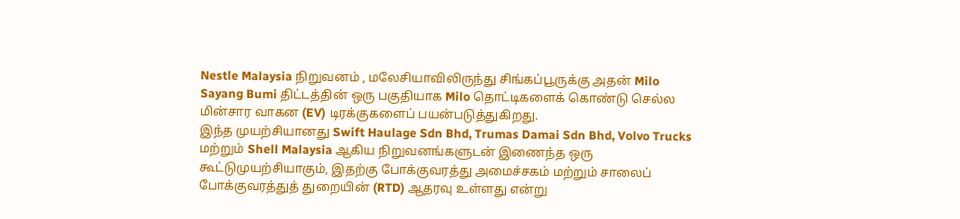Nestle Malaysia நிறுவனம் , மலேசியாவிலிருந்து சிங்கப்பூருக்கு அதன் Milo Sayang Bumi திட்டத்தின் ஒரு பகுதியாக Milo தொட்டிகளைக் கொண்டு செல்ல மின்சார வாகன (EV) டிரக்குகளைப் பயன்படுத்துகிறது.
இந்த முயற்சியானது Swift Haulage Sdn Bhd, Trumas Damai Sdn Bhd, Volvo Trucks மற்றும் Shell Malaysia ஆகிய நிறுவனங்களுடன் இணைந்த ஒரு கூட்டுமுயற்சியாகும், இதற்கு போக்குவரத்து அமைச்சகம் மற்றும் சாலைப் போக்குவரத்துத் துறையின் (RTD) ஆதரவு உள்ளது என்று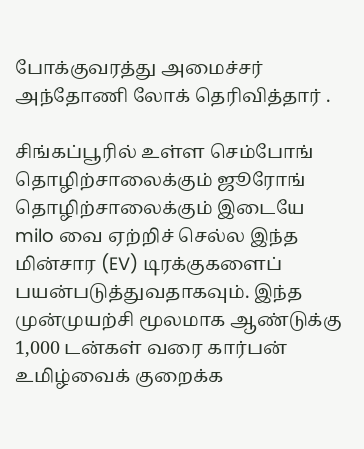போக்குவரத்து அமைச்சர் அந்தோணி லோக் தெரிவித்தார் .

சிங்கப்பூரில் உள்ள செம்போங் தொழிற்சாலைக்கும் ஜூரோங் தொழிற்சாலைக்கும் இடையே milo வை ஏற்றிச் செல்ல இந்த மின்சார (EV) டிரக்குகளைப் பயன்படுத்துவதாகவும். இந்த முன்முயற்சி மூலமாக ஆண்டுக்கு 1,000 டன்கள் வரை கார்பன் உமிழ்வைக் குறைக்க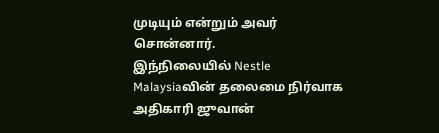முடியும் என்றும் அவர் சொன்னார்.
இந்நிலையில் Nestle Malaysiaவின் தலைமை நிர்வாக அதிகாரி ஜுவான்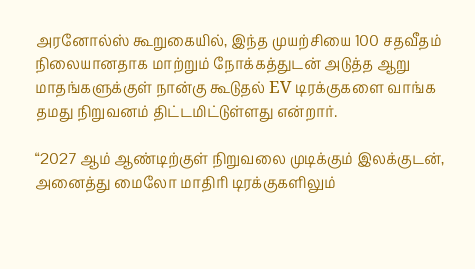அரனோல்ஸ் கூறுகையில், இந்த முயற்சியை 100 சதவீதம் நிலையானதாக மாற்றும் நோக்கத்துடன் அடுத்த ஆறு மாதங்களுக்குள் நான்கு கூடுதல் EV டிரக்குகளை வாங்க தமது நிறுவனம் திட்டமிட்டுள்ளது என்றார்.

“2027 ஆம் ஆண்டிற்குள் நிறுவலை முடிக்கும் இலக்குடன், அனைத்து மைலோ மாதிரி டிரக்குகளிலும்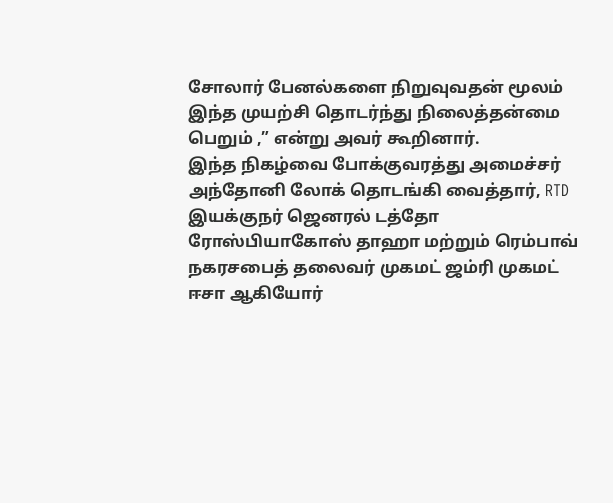சோலார் பேனல்களை நிறுவுவதன் மூலம் இந்த முயற்சி தொடர்ந்து நிலைத்தன்மை பெறும் ,” என்று அவர் கூறினார்.
இந்த நிகழ்வை போக்குவரத்து அமைச்சர் அந்தோனி லோக் தொடங்கி வைத்தார், RTD இயக்குநர் ஜெனரல் டத்தோ ரோஸ்பியாகோஸ் தாஹா மற்றும் ரெம்பாவ் நகரசபைத் தலைவர் முகமட் ஜம்ரி முகமட் ஈசா ஆகியோர்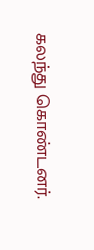கலந்து கொண்டனர்.